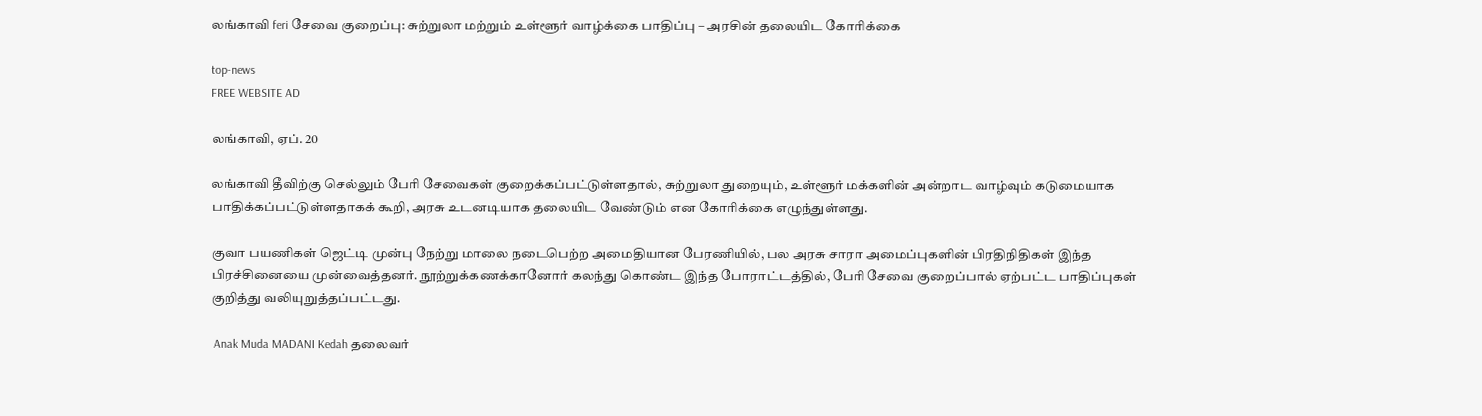லங்காவி feri சேவை குறைப்பு: சுற்றுலா மற்றும் உள்ளூர் வாழ்க்கை பாதிப்பு – அரசின் தலையிட கோரிக்கை

top-news
FREE WEBSITE AD

லங்காவி, ஏப். 20

லங்காவி தீவிற்கு செல்லும் பேரி சேவைகள் குறைக்கப்பட்டுள்ளதால், சுற்றுலா துறையும், உள்ளூர் மக்களின் அன்றாட வாழ்வும் கடுமையாக பாதிக்கப்பட்டுள்ளதாகக் கூறி, அரசு உடனடியாக தலையிட வேண்டும் என கோரிக்கை எழுந்துள்ளது.

குவா பயணிகள் ஜெட்டி முன்பு நேற்று மாலை நடைபெற்ற அமைதியான பேரணியில், பல அரசு சாரா அமைப்புகளின் பிரதிநிதிகள் இந்த பிரச்சினையை முன்வைத்தனர். நூற்றுக்கணக்கானோர் கலந்து கொண்ட இந்த போராட்டத்தில், பேரி சேவை குறைப்பால் ஏற்பட்ட பாதிப்புகள் குறித்து வலியுறுத்தப்பட்டது.

 Anak Muda MADANI Kedah தலைவர்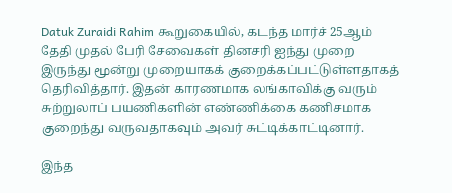Datuk Zuraidi Rahim கூறுகையில், கடந்த மார்ச் 25ஆம் தேதி முதல் பேரி சேவைகள் தினசரி ஐந்து முறை இருந்து மூன்று முறையாகக் குறைக்கப்பட்டுள்ளதாகத் தெரிவித்தார். இதன் காரணமாக லங்காவிக்கு வரும் சுற்றுலாப் பயணிகளின் எண்ணிக்கை கணிசமாக குறைந்து வருவதாகவும் அவர் சுட்டிக்காட்டினார்.

இந்த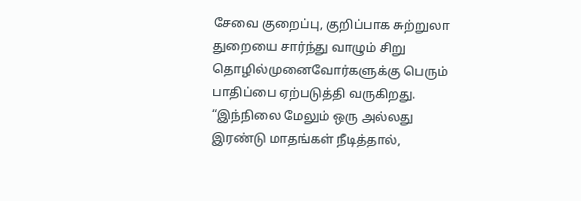சேவை குறைப்பு, குறிப்பாக சுற்றுலா துறையை சார்ந்து வாழும் சிறு தொழில்முனைவோர்களுக்கு பெரும் பாதிப்பை ஏற்படுத்தி வருகிறது. “இந்நிலை மேலும் ஒரு அல்லது இரண்டு மாதங்கள் நீடித்தால்,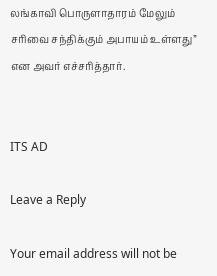லங்காவி பொருளாதாரம் மேலும் சரிவை சந்திக்கும் அபாயம் உள்ளது” என அவர் எச்சரித்தார்.


ITS AD

Leave a Reply

Your email address will not be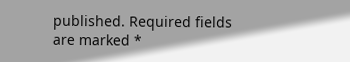published. Required fields are marked *